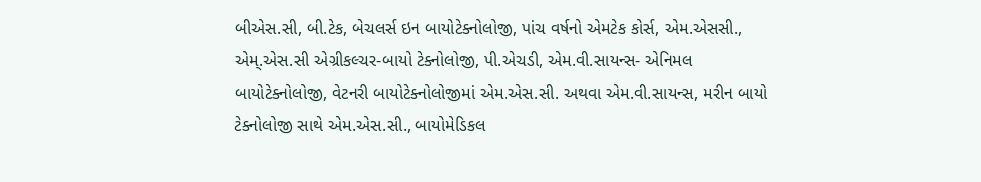બીએસ.સી, બી.ટેક, બેચલર્સ ઇન બાયોટેક્નોલોજી, પાંચ વર્ષનો એમટેક કોર્સ, એમ.એસસી., એમ્.એસ.સી એગ્રીકલ્ચર-બાયો ટેક્નોલોજી, પી.એચડી, એમ.વી.સાયન્સ- એનિમલ બાયોટેક્નોલોજી, વેટનરી બાયોટેક્નોલોજીમાં એમ.એસ.સી. અથવા એમ.વી.સાયન્સ, મરીન બાયો ટેક્નોલોજી સાથે એમ.એસ.સી., બાયોમેડિકલ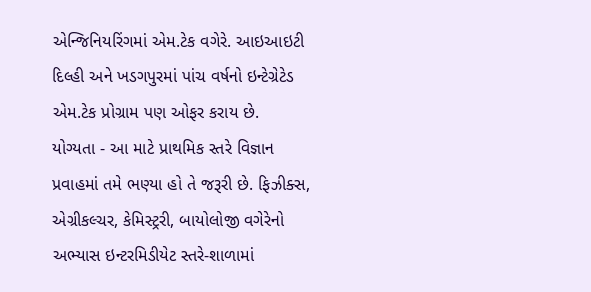એન્જિનિયરિંગમાં એમ.ટેક વગેરે. આઇઆઇટી દિલ્હી અને ખડગપુરમાં પાંચ વર્ષનો ઇન્ટેગ્રેટેડ એમ.ટેક પ્રોગ્રામ પણ ઓફર કરાય છે.
યોગ્યતા - આ માટે પ્રાથમિક સ્તરે વિજ્ઞાન પ્રવાહમાં તમે ભણ્યા હો તે જરૂરી છે. ફિઝીક્સ, એગ્રીકલ્ચર, કેમિસ્ટ્રરી, બાયોલોજી વગેરેનો અભ્યાસ ઇન્ટરમિડીયેટ સ્તરે-શાળામાં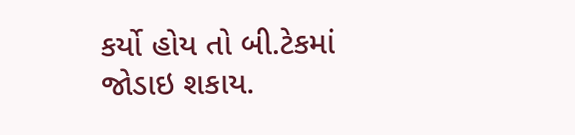કર્યો હોય તો બી.ટેકમાં જોડાઇ શકાય.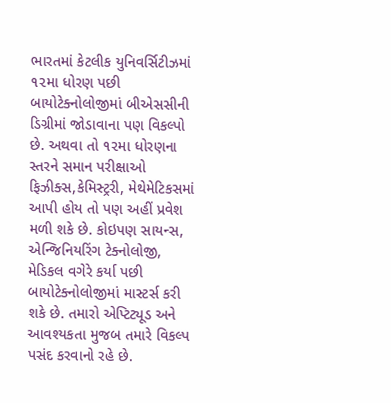ભારતમાં કેટલીક યુનિવર્સિટીઝમાં ૧૨મા ધોરણ પછી બાયોટેક્નોલોજીમાં બીએસસીની ડિગ્રીમાં જોડાવાના પણ વિકલ્પો છે. અથવા તો ૧૨મા ધોરણના સ્તરને સમાન પરીક્ષાઓ ફિઝીક્સ,કેમિસ્ટ્રરી, મેથેમેટિકસમાં આપી હોય તો પણ અહીં પ્રવેશ મળી શકે છે. કોઇપણ સાયન્સ, એન્જિનિયરિંગ ટેક્નોલોજી, મેડિકલ વગેરે કર્યા પછી બાયોટેક્નોલોજીમાં માસ્ટર્સ કરી શકે છે. તમારો એપ્ટિટ્યૂડ અને આવશ્યકતા મુજબ તમારે વિકલ્પ પસંદ કરવાનો રહે છે.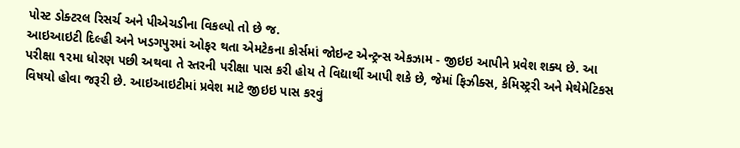પોસ્ટ ડોક્ટરલ રિસર્ચ અને પીએચડીના વિકલ્પો તો છે જ.
આઇઆઇટી દિલ્હી અને ખડગપુરમાં ઓફર થતા એમટેકના કોર્સમાં જોઇન્ટ એન્ટ્રન્સ એકઝામ - જીઇઇ આપીને પ્રવેશ શક્ય છે. આ પરીક્ષા ૧૨મા ધોરણ પછી અથવા તે સ્તરની પરીક્ષા પાસ કરી હોય તે વિદ્યાર્થી આપી શકે છે, જેમાં ફિઝીક્સ, કેમિસ્ટ્રરી અને મેથેમેટિકસ વિષયો હોવા જરૂરી છે. આઇઆઇટીમાં પ્રવેશ માટે જીઇઇ પાસ કરવું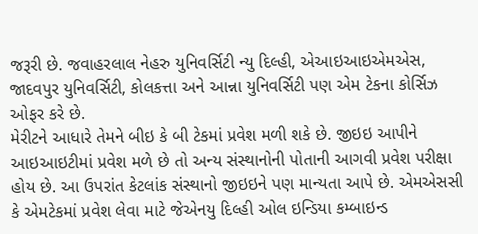જરૂરી છે. જવાહરલાલ નેહરુ યુનિવર્સિટી ન્યુ દિલ્હી, એઆઇઆઇએમએસ, જાદવપુર યુનિવર્સિટી, કોલકત્તા અને આન્ના યુનિવર્સિટી પણ એમ ટેકના કોર્સિઝ ઓફર કરે છે.
મેરીટને આધારે તેમને બીઇ કે બી ટેકમાં પ્રવેશ મળી શકે છે. જીઇઇ આપીને આઇઆઇટીમાં પ્રવેશ મળે છે તો અન્ય સંસ્થાનોની પોતાની આગવી પ્રવેશ પરીક્ષા હોય છે. આ ઉપરાંત કેટલાંક સંસ્થાનો જીઇઇને પણ માન્યતા આપે છે. એમએસસી કે એમટેકમાં પ્રવેશ લેવા માટે જેએનયુ દિલ્હી ઓલ ઇન્ડિયા કમ્બાઇન્ડ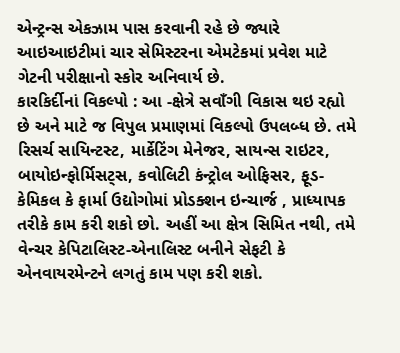એન્ટ્રન્સ એકઝામ પાસ કરવાની રહે છે જ્યારે આઇઆઇટીમાં ચાર સેમિસ્ટરના એમટેકમાં પ્રવેશ માટે ગેટની પરીક્ષાનો સ્કોર અનિવાર્ય છે.
કારકિર્દીનાં વિકલ્પો : આ -ક્ષેત્રે સવાઁગી વિકાસ થઇ રહ્યો છે અને માટે જ વિપુલ પ્રમાણમાં વિકલ્પો ઉપલબ્ધ છે. તમે રિસર્ચ સાયિન્ટસ્ટ, માર્કેટિંગ મેનેજર, સાયન્સ રાઇટર, બાયોઇન્ફોર્મિસટ્સ, કવોલિટી કંન્ટ્રોલ ઓફિસર, ફૂડ-કેમિકલ કે ફાર્મા ઉદ્યોગોમાં પ્રોડક્શન ઇન્ચાર્જ , પ્રાધ્યાપક તરીકે કામ કરી શકો છો. અહીં આ ક્ષેત્ર સિમિત નથી, તમે વેન્ચર કેપિટાલિસ્ટ-એનાલિસ્ટ બનીને સેફટી કે એનવાયરમેન્ટને લગતું કામ પણ કરી શકો.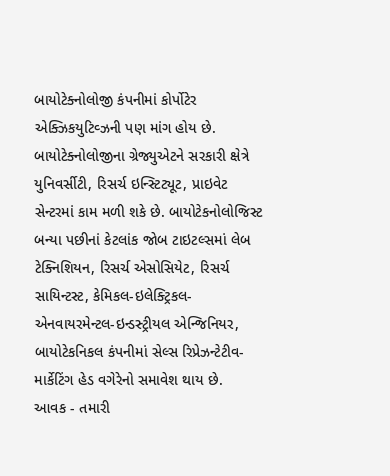બાયોટેક્નોલોજી કંપનીમાં કોર્પોટેર એક્ઝિકયુટિવ્ઝની પણ માંગ હોય છે. બાયોટેક્નોલોજીના ગ્રેજ્યુએટને સરકારી ક્ષેત્રે યુનિવર્સીટી, રિસર્ચ ઇન્સ્ટિટ્યૂટ, પ્રાઇવેટ સેન્ટરમાં કામ મળી શકે છે. બાયોટેકનોલોજિસ્ટ બન્યા પછીનાં કેટલાંક જોબ ટાઇટલ્સમાં લેબ ટેક્નિશિયન, રિસર્ચ એસોસિયેટ, રિસર્ચ સાયિન્ટસ્ટ, કેમિકલ-ઇલેક્ટ્રિકલ-એનવાયરમેન્ટલ-ઇન્ડસ્ટ્રીયલ એન્જિનિયર, બાયોટેકનિકલ કંપનીમાં સેલ્સ રિપ્રેઝન્ટેટીવ-માર્કેટિંગ હેડ વગેરેનો સમાવેશ થાય છે.
આવક - તમારી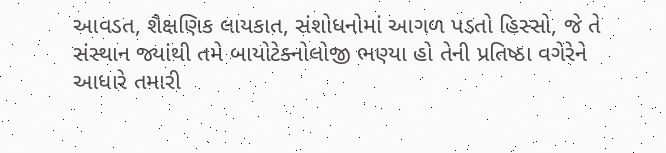આવડત, શૈક્ષણિક લાયકાત, સંશોધનોમાં આગળ પડતો હિસ્સો, જે તે સંસ્થાન જ્યાંથી તમે બાયોટેક્નોલોજી ભણ્યા હો તેની પ્રતિષ્ઠા વગેરેને આધારે તમારી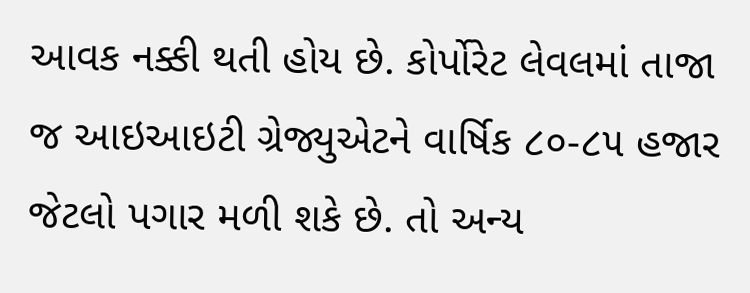આવક નક્કી થતી હોય છે. કોર્પોરેટ લેવલમાં તાજા જ આઇઆઇટી ગ્રેજ્યુએટને વાર્ષિક ૮૦-૮૫ હજાર જેટલો પગાર મળી શકે છે. તો અન્ય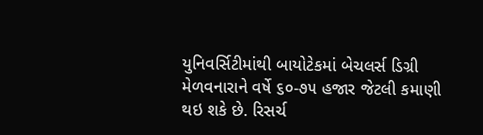યુનિવર્સિટીમાંથી બાયોટેકમાં બેચલર્સ ડિગ્રી મેળવનારાને વર્ષે ૬૦-૭૫ હજાર જેટલી કમાણી થઇ શકે છે. રિસર્ચ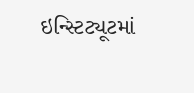ઇન્સ્ટિટ્યૂટમાં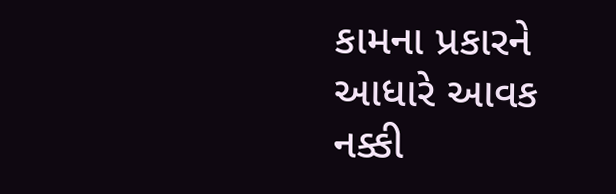કામના પ્રકારને આધારે આવક નક્કી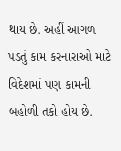થાય છે. અહીં આગળ પડતું કામ કરનારાઓ માટે વિદેશમાં પણ કામની બહોળી તકો હોય છે.